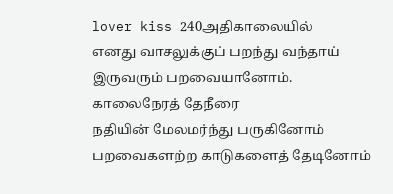lover kiss 240அதிகாலையில்
எனது வாசலுக்குப் பறந்து வந்தாய்
இருவரும் பறவையானோம்.
காலைநேரத் தேநீரை
நதியின் மேலமர்ந்து பருகினோம்
பறவைகளற்ற காடுகளைத் தேடினோம்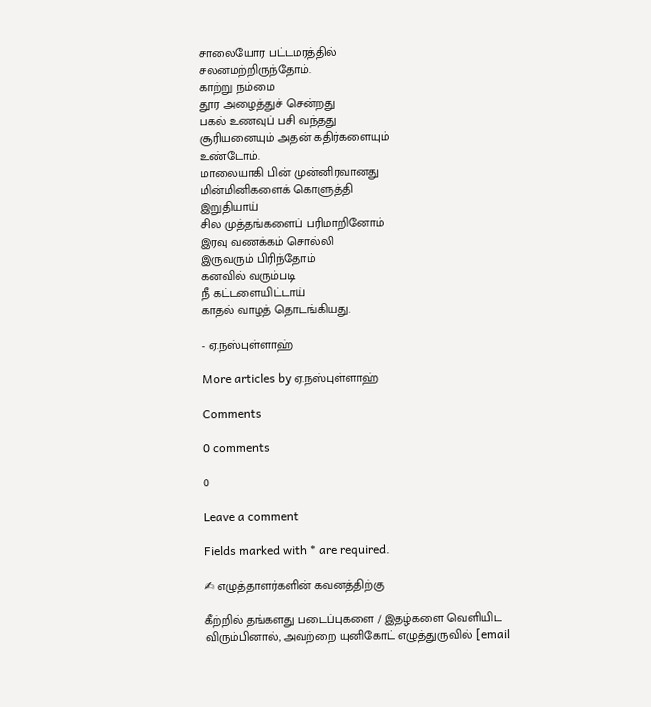சாலையோர பட்டமரத்தில்
சலனமற்றிருந்தோம்.
காற்று நம்மை
தூர அழைத்துச் சென்றது
பகல் உணவுப் பசி வந்தது
சூரியனையும் அதன் கதிர்களையும்
உண்டோம்.
மாலையாகி பின் முன்னிரவானது
மின்மினிகளைக் கொளுத்தி
இறுதியாய்
சில முத்தங்களைப் பரிமாறினோம்
இரவு வணக்கம் சொல்லி
இருவரும் பிரிந்தோம்
கனவில் வரும்படி
நீ கட்டளையிட்டாய்
காதல் வாழத் தொடங்கியது.

- ஏ.நஸ்புள்ளாஹ்

More articles by ஏ.நஸ்புள்ளாஹ்

Comments

0 comments

0

Leave a comment

Fields marked with * are required.

✍ எழுத்தாளர்களின் கவனத்திற்கு

கீற்றில் தங்களது படைப்புகளை / இதழ்களை வெளியிட விரும்பினால், அவற்றை யுனிகோட் எழுத்துருவில் [email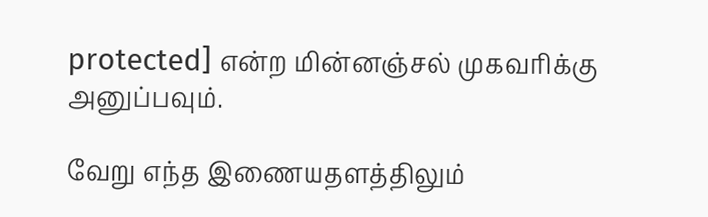protected] என்ற மின்னஞ்சல் முகவரிக்கு அனுப்பவும்.

வேறு எந்த இணையதளத்திலும்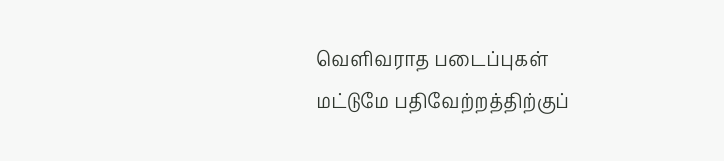வெளிவராத படைப்புகள் மட்டுமே பதிவேற்றத்திற்குப்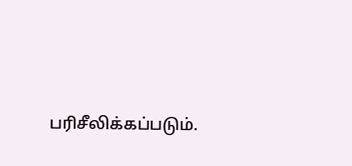பரிசீலிக்கப்படும்.